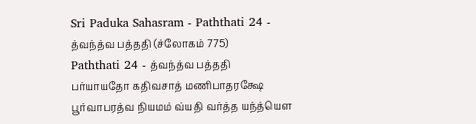Sri Paduka Sahasram - Paththati 24 - த்வந்த்வ பத்ததி (ச்லோகம் 775)
Paththati 24 - த்வந்த்வ பத்ததி
பர்யாயதோ கதிவசாத் மணிபாதரக்ஷே பூர்வாபரத்வ நியமம் வ்யதி வர்த்த யந்த்யௌ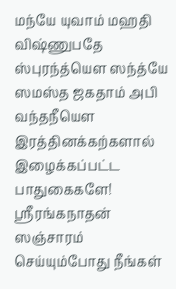மந்யே யுவாம் மஹதி விஷ்ணுபதே ஸ்புரந்த்யௌ ஸந்த்யே ஸமஸ்த ஜகதாம் அபி வந்தநீயௌ
இரத்தினக்கற்களால் இழைக்கப்பட்ட பாதுகைகளே! ஸ்ரீரங்கநாதன் ஸஞ்சாரம் செய்யும்போது நீங்கள்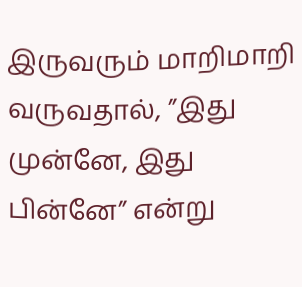இருவரும் மாறிமாறி வருவதால், ”இது முன்னே, இது பின்னே” என்று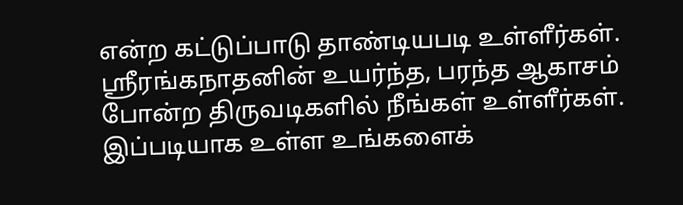என்ற கட்டுப்பாடு தாண்டியபடி உள்ளீர்கள். ஸ்ரீரங்கநாதனின் உயர்ந்த, பரந்த ஆகாசம் போன்ற திருவடிகளில் நீங்கள் உள்ளீர்கள். இப்படியாக உள்ள உங்களைக்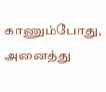காணும்போது, அனைத்து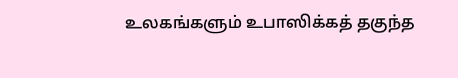உலகங்களும் உபாஸிக்கத் தகுந்த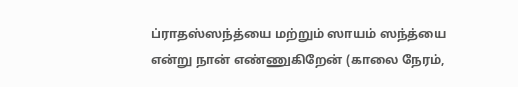ப்ராதஸ்ஸந்த்யை மற்றும் ஸாயம் ஸந்த்யை என்று நான் எண்ணுகிறேன் (காலை நேரம்,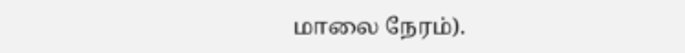மாலை நேரம்).